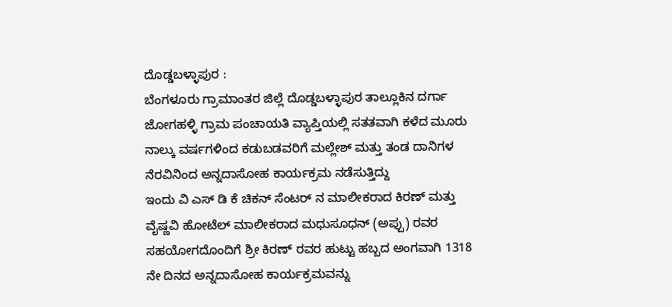ದೊಡ್ಡಬಳ್ಳಾಪುರ :
ಬೆಂಗಳೂರು ಗ್ರಾಮಾಂತರ ಜಿಲ್ಲೆ ದೊಡ್ಡಬಳ್ಳಾಪುರ ತಾಲ್ಲೂಕಿನ ದರ್ಗಾ ಜೋಗಹಳ್ಳಿ ಗ್ರಾಮ ಪಂಚಾಯತಿ ವ್ಯಾಪ್ತಿಯಲ್ಲಿ ಸತತವಾಗಿ ಕಳೆದ ಮೂರು ನಾಲ್ಕು ವರ್ಷಗಳಿಂದ ಕಡುಬಡವರಿಗೆ ಮಲ್ಲೇಶ್ ಮತ್ತು ತಂಡ ದಾನಿಗಳ ನೆರವಿನಿಂದ ಅನ್ನದಾಸೋಹ ಕಾರ್ಯಕ್ರಮ ನಡೆಸುತ್ತಿದ್ದು
ಇಂದು ವಿ ಎಸ್ ಡಿ ಕೆ ಚಿಕನ್ ಸೆಂಟರ್ ನ ಮಾಲೀಕರಾದ ಕಿರಣ್ ಮತ್ತು ವೈಷ್ಣವಿ ಹೋಟೆಲ್ ಮಾಲೀಕರಾದ ಮಧುಸೂಧನ್ (ಅಪ್ಪು) ರವರ ಸಹಯೋಗದೊಂದಿಗೆ ಶ್ರೀ ಕಿರಣ್ ರವರ ಹುಟ್ಟು ಹಬ್ಬದ ಅಂಗವಾಗಿ 1318 ನೇ ದಿನದ ಅನ್ನದಾಸೋಹ ಕಾರ್ಯಕ್ರಮವನ್ನು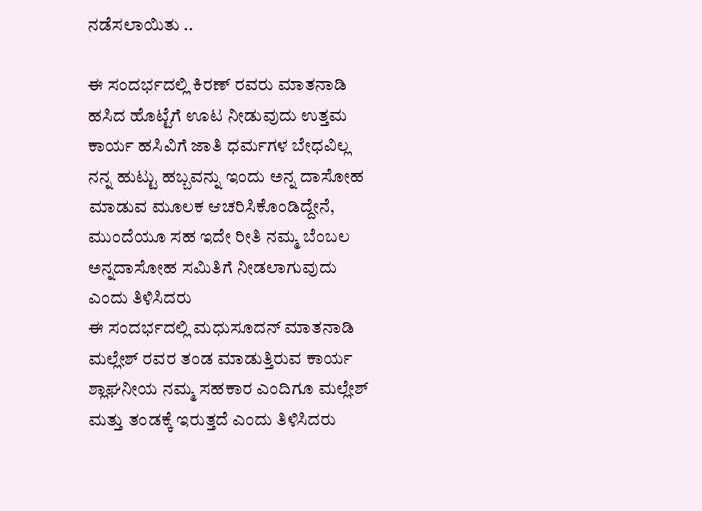ನಡೆಸಲಾಯಿತು ..

ಈ ಸಂದರ್ಭದಲ್ಲಿ ಕಿರಣ್ ರವರು ಮಾತನಾಡಿ ಹಸಿದ ಹೊಟ್ಟೆಗೆ ಊಟ ನೀಡುವುದು ಉತ್ತಮ ಕಾರ್ಯ ಹಸಿವಿಗೆ ಜಾತಿ ಧರ್ಮಗಳ ಬೇಧವಿಲ್ಲ ನನ್ನ ಹುಟ್ಟು ಹಬ್ಬವನ್ನು ಇಂದು ಅನ್ನ ದಾಸೋಹ ಮಾಡುವ ಮೂಲಕ ಆಚರಿಸಿಕೊಂಡಿದ್ದೇನೆ, ಮುಂದೆಯೂ ಸಹ ಇದೇ ರೀತಿ ನಮ್ಮ ಬೆಂಬಲ ಅನ್ನದಾಸೋಹ ಸಮಿತಿಗೆ ನೀಡಲಾಗುವುದು ಎಂದು ತಿಳಿಸಿದರು
ಈ ಸಂದರ್ಭದಲ್ಲಿ ಮಧುಸೂದನ್ ಮಾತನಾಡಿ
ಮಲ್ಲೇಶ್ ರವರ ತಂಡ ಮಾಡುತ್ತಿರುವ ಕಾರ್ಯ ಶ್ಲಾಘನೀಯ ನಮ್ಮ ಸಹಕಾರ ಎಂದಿಗೂ ಮಲ್ಲೇಶ್ ಮತ್ತು ತಂಡಕ್ಕೆ ಇರುತ್ತದೆ ಎಂದು ತಿಳಿಸಿದರು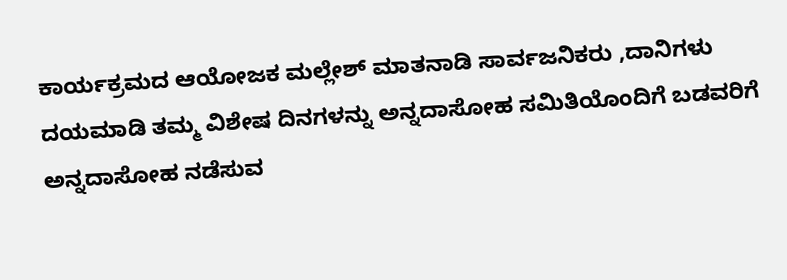ಕಾರ್ಯಕ್ರಮದ ಆಯೋಜಕ ಮಲ್ಲೇಶ್ ಮಾತನಾಡಿ ಸಾರ್ವಜನಿಕರು ,ದಾನಿಗಳು ದಯಮಾಡಿ ತಮ್ಮ ವಿಶೇಷ ದಿನಗಳನ್ನು ಅನ್ನದಾಸೋಹ ಸಮಿತಿಯೊಂದಿಗೆ ಬಡವರಿಗೆ ಅನ್ನದಾಸೋಹ ನಡೆಸುವ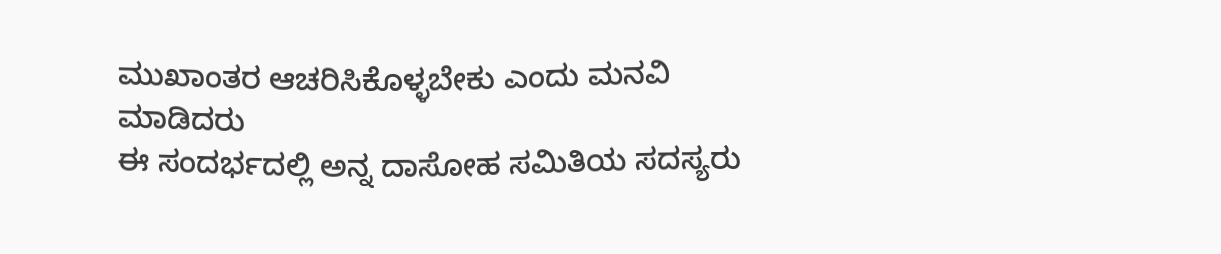ಮುಖಾಂತರ ಆಚರಿಸಿಕೊಳ್ಳಬೇಕು ಎಂದು ಮನವಿ ಮಾಡಿದರು
ಈ ಸಂದರ್ಭದಲ್ಲಿ ಅನ್ನ ದಾಸೋಹ ಸಮಿತಿಯ ಸದಸ್ಯರು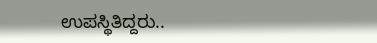ಉಪಸ್ಥಿತಿದ್ದರು..